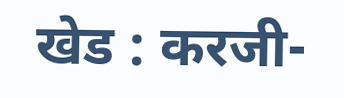खेड : करजी-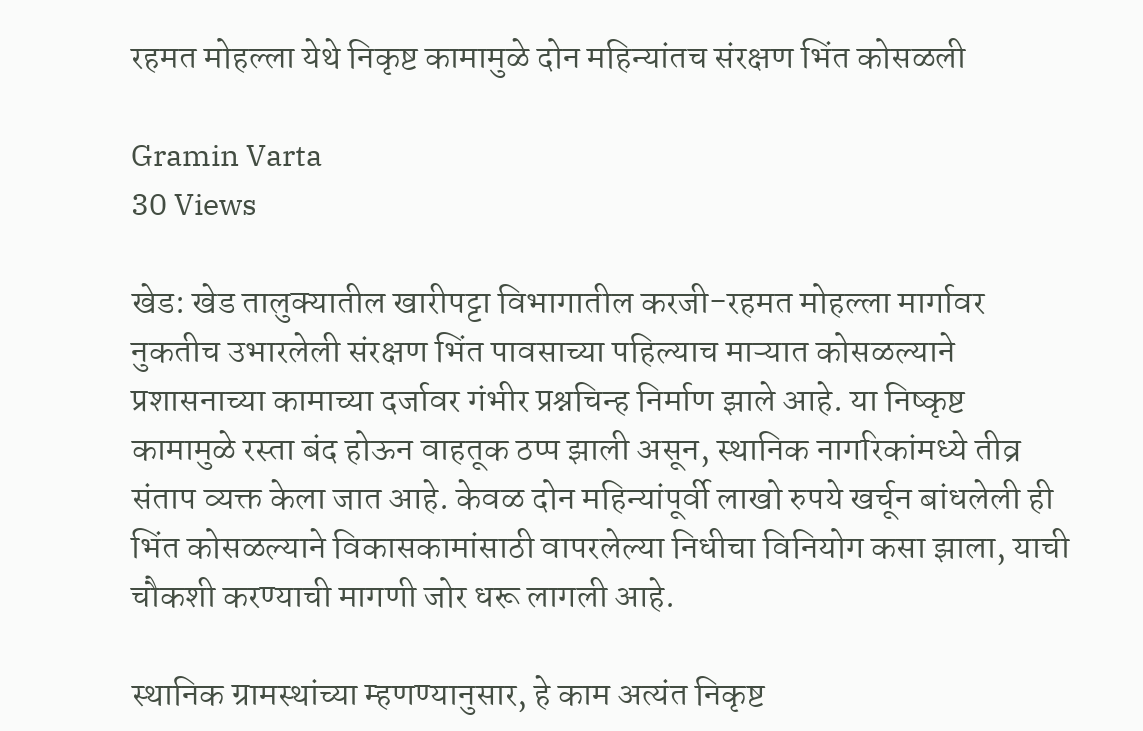रहमत मोहल्ला येथे निकृष्ट कामामुळे दोन महिन्यांतच संरक्षण भिंत कोसळली

Gramin Varta
30 Views

खेड: खेड तालुक्यातील खारीपट्टा विभागातील करजी-रहमत मोहल्ला मार्गावर नुकतीच उभारलेली संरक्षण भिंत पावसाच्या पहिल्याच माऱ्यात कोसळल्याने प्रशासनाच्या कामाच्या दर्जावर गंभीर प्रश्नचिन्ह निर्माण झाले आहे. या निष्कृष्ट कामामुळे रस्ता बंद होऊन वाहतूक ठप्प झाली असून, स्थानिक नागरिकांमध्ये तीव्र संताप व्यक्त केला जात आहे. केवळ दोन महिन्यांपूर्वी लाखो रुपये खर्चून बांधलेली ही भिंत कोसळल्याने विकासकामांसाठी वापरलेल्या निधीचा विनियोग कसा झाला, याची चौकशी करण्याची मागणी जोर धरू लागली आहे.

स्थानिक ग्रामस्थांच्या म्हणण्यानुसार, हे काम अत्यंत निकृष्ट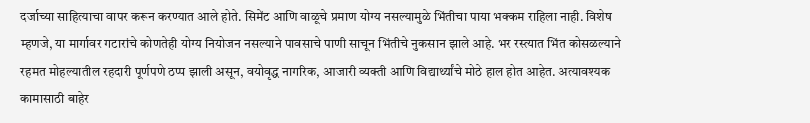दर्जाच्या साहित्याचा वापर करून करण्यात आले होते. सिमेंट आणि वाळूचे प्रमाण योग्य नसल्यामुळे भिंतीचा पाया भक्कम राहिला नाही. विशेष म्हणजे, या मार्गावर गटारांचे कोणतेही योग्य नियोजन नसल्याने पावसाचे पाणी साचून भिंतीचे नुकसान झाले आहे. भर रस्त्यात भिंत कोसळल्याने रहमत मोहल्यातील रहदारी पूर्णपणे ठप्प झाली असून, वयोवृद्ध नागरिक, आजारी व्यक्ती आणि विद्यार्थ्यांचे मोठे हाल होत आहेत. अत्यावश्यक कामासाठी बाहेर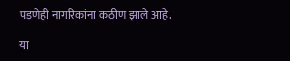पडणेही नागरिकांना कठीण झाले आहे.

या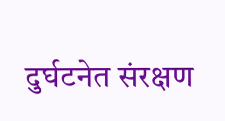दुर्घटनेत संरक्षण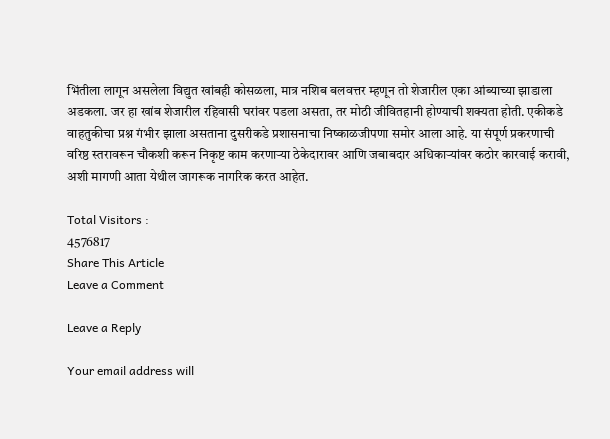भिंतीला लागून असलेला विद्युत खांबही कोसळला, मात्र नशिब बलवत्तर म्हणून तो शेजारील एका आंब्याच्या झाडाला अडकला. जर हा खांब शेजारील रहिवासी घरांवर पडला असता, तर मोठी जीवितहानी होण्याची शक्यता होती. एकीकडे वाहतुकीचा प्रश्न गंभीर झाला असताना दुसरीकडे प्रशासनाचा निष्काळजीपणा समोर आला आहे. या संपूर्ण प्रकरणाची वरिष्ठ स्तरावरून चौकशी करून निकृष्ट काम करणाऱ्या ठेकेदारावर आणि जबाबदार अधिकाऱ्यांवर कठोर कारवाई करावी, अशी मागणी आता येथील जागरूक नागरिक करत आहेत.

Total Visitors :
4576817
Share This Article
Leave a Comment

Leave a Reply

Your email address will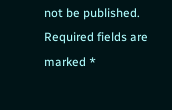not be published. Required fields are marked *